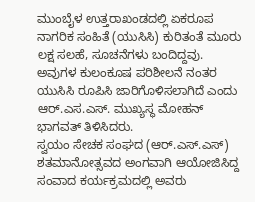ಮುಂಬೈಳ ಉತ್ತರಾಖಂಡದಲ್ಲಿ ಏಕರೂಪ ನಾಗರಿಕ ಸಂಹಿತೆ (ಯುಸಿಸಿ) ಕುರಿತಂತೆ ಮೂರು ಲಕ್ಷ ಸಲಹೆ, ಸೂಚನೆಗಳು ಬಂದಿದ್ದವು. ಅವುಗಳ ಕುಲಂಕೂಷ ಪರಿಶೀಲನೆ ನಂತರ ಯುಸಿಸಿ ರೂಪಿಸಿ ಜಾರಿಗೊಳಿಸಲಾಗಿದೆ ಎಂದು ಆರ್.ಎಸ.ಎಸ್. ಮುಖ್ಯಸ್ಥ ಮೋಹನ್ ಭಾಗವತ್ ತಿಳಿಸಿದರು.
ಸ್ವಯಂ ಸೇಚಕ ಸಂಘದ (ಆರ್.ಎಸ್.ಎಸ್) ಶತಮಾನೋತ್ಸವದ ಅಂಗವಾಗಿ ಆಯೋಜಿಸಿದ್ದ ಸಂವಾದ ಕರ್ಯಕ್ರಮದಲ್ಲಿ ಅವರು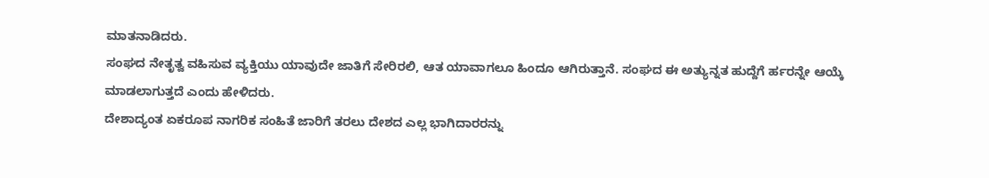ಮಾತನಾಡಿದರು.
ಸಂಘದ ನೇತೃತ್ವ ವಹಿಸುವ ವ್ಯಕ್ತಿಯು ಯಾವುದೇ ಜಾತಿಗೆ ಸೇರಿರಲಿ, ಆತ ಯಾವಾಗಲೂ ಹಿಂದೂ ಆಗಿರುತ್ತಾನೆ. ಸಂಘದ ಈ ಅತ್ಯುನ್ನತ ಹುದ್ದೆಗೆ ರ್ಹರನ್ನೇ ಆಯ್ಕೆ ಮಾಡಲಾಗುತ್ತದೆ ಎಂದು ಹೇಳಿದರು.
ದೇಶಾದ್ಯಂತ ಏಕರೂಪ ನಾಗರಿಕ ಸಂಹಿತೆ ಜಾರಿಗೆ ತರಲು ದೇಶದ ಎಲ್ಲ ಭಾಗಿದಾರರನ್ನು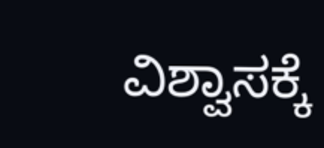ವಿಶ್ವಾಸಕ್ಕೆ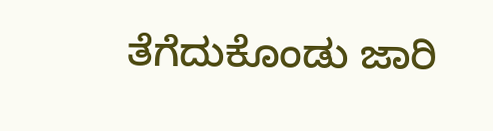ತೆಗೆದುಕೊಂಡು ಜಾರಿ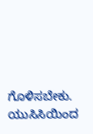ಗೊಳಿಸಬೇಕು. ಯುಸಿಸಿಯಿಂದ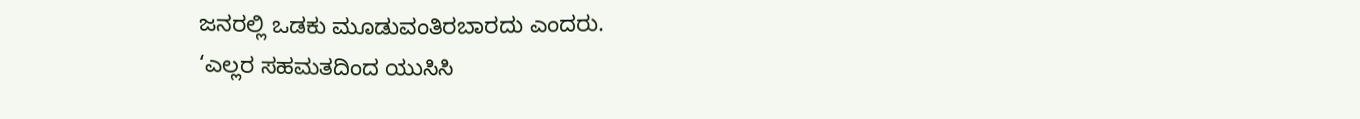ಜನರಲ್ಲಿ ಒಡಕು ಮೂಡುವಂತಿರಬಾರದು ಎಂದರು.
‘ಎಲ್ಲರ ಸಹಮತದಿಂದ ಯುಸಿಸಿ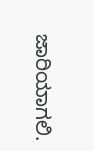ಜಾರಿಯಾಗಲಿ.